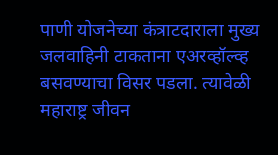पाणी योजनेच्या कंत्राटदाराला मुख्य जलवाहिनी टाकताना एअरव्हॉल्व्ह बसवण्याचा विसर पडला. त्यावेळी महाराष्ट्र जीवन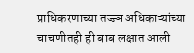प्राधिकरणाच्या तज्ज्ञ अधिकाऱ्यांच्या चाचणीतही ही बाब लक्षात आली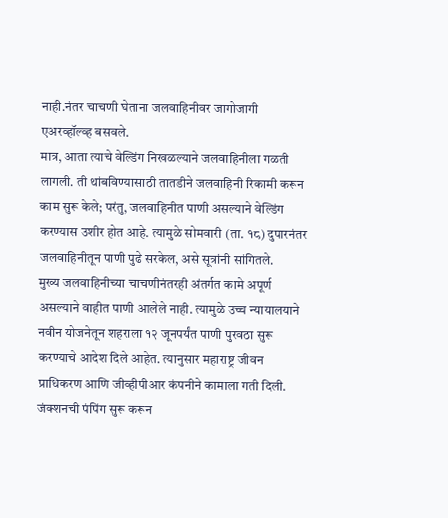नाही.नंतर चाचणी घेताना जलवाहिनीवर जागोजागी एअरव्हॉल्व्ह बसवले.
मात्र, आता त्याचे वेल्डिंग निखळल्याने जलवाहिनीला गळती लागली. ती थांबविण्यासाठी तातडीने जलवाहिनी रिकामी करून काम सुरू केले; परंतु, जलवाहिनीत पाणी असल्याने वेल्डिंग करण्यास उशीर होत आहे. त्यामुळे सोमवारी (ता. १८) दुपारनंतर जलवाहिनीतून पाणी पुढे सरकेल, असे सूत्रांनी सांगितले.
मुख्य जलवाहिनीच्या चाचणीनंतरही अंतर्गत कामे अपूर्ण असल्याने वाहीत पाणी आलेले नाही. त्यामुळे उच्च न्यायालयाने नवीन योजनेतून शहराला १२ जूनपर्यंत पाणी पुरवठा सुरू करण्याचे आदेश दिले आहेत. त्यानुसार महाराष्ट्र जीवन प्राधिकरण आणि जीव्हीपीआर कंपनीने कामाला गती दिली. जंक्शनची पंपिंग सुरू करून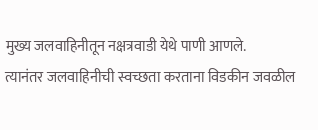मुख्य जलवाहिनीतून नक्षत्रवाडी येथे पाणी आणले.
त्यानंतर जलवाहिनीची स्वच्छता करताना विडकीन जवळील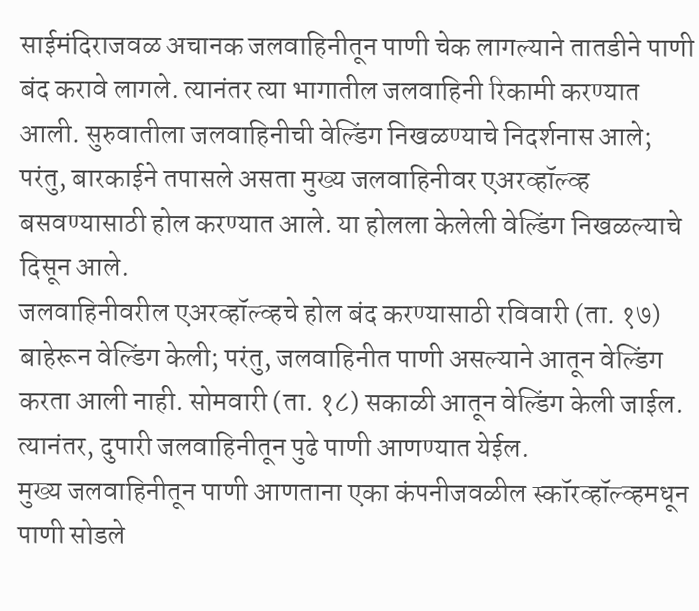साईमंदिराजवळ अचानक जलवाहिनीतून पाणी चेक लागल्याने तातडीने पाणी बंद करावे लागले. त्यानंतर त्या भागातील जलवाहिनी रिकामी करण्यात आली. सुरुवातीला जलवाहिनीची वेल्डिंग निखळण्याचे निदर्शनास आले; परंतु, बारकाईने तपासले असता मुख्य जलवाहिनीवर एअरव्हॉल्व्ह बसवण्यासाठी होल करण्यात आले. या होलला केलेली वेल्डिंग निखळल्याचे दिसून आले.
जलवाहिनीवरील एअरव्हॉल्व्हचे होल बंद करण्यासाठी रविवारी (ता. १७) बाहेरून वेल्डिंग केली; परंतु, जलवाहिनीत पाणी असल्याने आतून वेल्डिंग करता आली नाही. सोमवारी (ता. १८) सकाळी आतून वेल्डिंग केली जाईल. त्यानंतर, दुपारी जलवाहिनीतून पुढे पाणी आणण्यात येईल.
मुख्य जलवाहिनीतून पाणी आणताना एका कंपनीजवळील स्कॉरव्हॉल्व्हमधून पाणी सोडले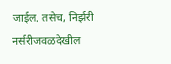जाईल. तसेच, निर्झरी नर्सरीजवळदेखील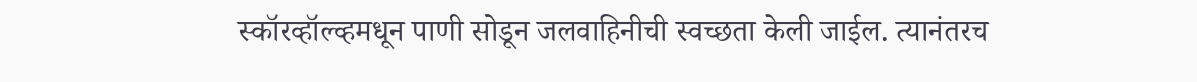स्कॉरव्हॉल्व्हमधून पाणी सोडून जलवाहिनीची स्वच्छता केली जाईल. त्यानंतरच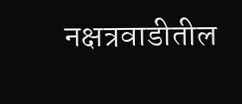नक्षत्रवाडीतील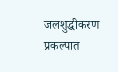जलशुद्धीकरण प्रकल्पात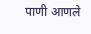पाणी आणले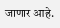जाणार आहे.